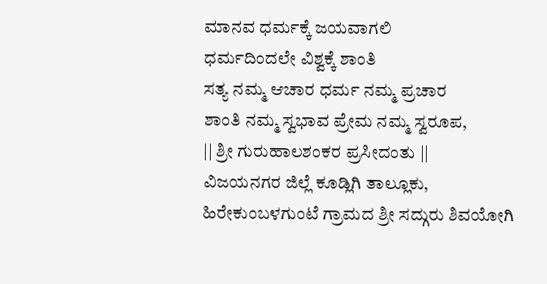ಮಾನವ ಧರ್ಮಕ್ಕೆ ಜಯವಾಗಲಿ
ಧರ್ಮದಿಂದಲೇ ವಿಶ್ವಕ್ಕೆ ಶಾಂತಿ
ಸತ್ಯ ನಮ್ಮ ಆಚಾರ ಧರ್ಮ ನಮ್ಮ ಪ್ರಚಾರ
ಶಾಂತಿ ನಮ್ಮ ಸ್ವಭಾವ ಪ್ರೇಮ ನಮ್ಮ ಸ್ವರೂಪ,
|| ಶ್ರೀ ಗುರುಹಾಲಶಂಕರ ಪ್ರಸೀದಂತು ||
ವಿಜಯನಗರ ಜಿಲ್ಲೆ ಕೂಡ್ಲಿಗಿ ತಾಲ್ಲೂಕು, ಹಿರೇಕುಂಬಳಗುಂಟೆ ಗ್ರಾಮದ ಶ್ರೀ ಸದ್ಗುರು ಶಿವಯೋಗಿ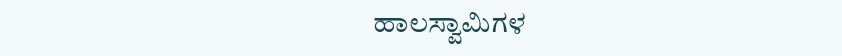ಹಾಲಸ್ವಾಮಿಗಳ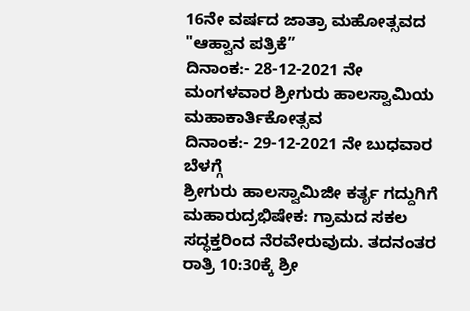16ನೇ ವರ್ಷದ ಜಾತ್ರಾ ಮಹೋತ್ಸವದ
"ಆಹ್ವಾನ ಪತ್ರಿಕೆ”
ದಿನಾಂಕ:- 28-12-2021 ನೇ ಮಂಗಳವಾರ ಶ್ರೀಗುರು ಹಾಲಸ್ವಾಮಿಯ ಮಹಾಕಾರ್ತಿಕೋತ್ಸವ
ದಿನಾಂಕ:- 29-12-2021 ನೇ ಬುಧವಾರ ಬೆಳಗ್ಗೆ
ಶ್ರೀಗುರು ಹಾಲಸ್ವಾಮಿಜೀ ಕರ್ತೃ ಗದ್ದುಗಿಗೆ ಮಹಾರುದ್ರಭಿಷೇಕ: ಗ್ರಾಮದ ಸಕಲ ಸದ್ಧಕ್ತರಿಂದ ನೆರವೇರುವುದು. ತದನಂತರ ರಾತ್ರಿ 10:30ಕ್ಕೆ ಶ್ರೀ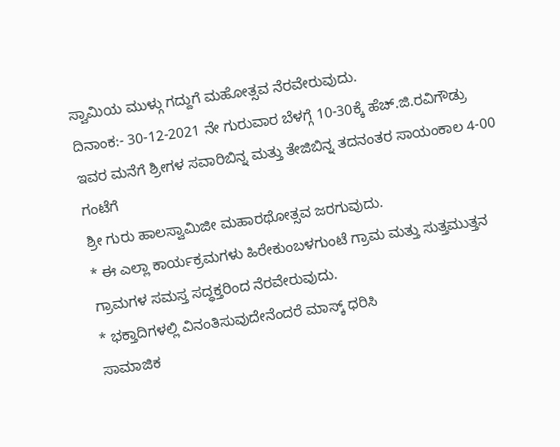ಸ್ವಾಮಿಯ ಮುಳ್ಗು ಗದ್ದುಗೆ ಮಹೋತ್ಸವ ನೆರವೇರುವುದು.
ದಿನಾಂಕ:- 30-12-2021 ನೇ ಗುರುವಾರ ಬೆಳಗ್ಗೆ 10-30ಕ್ಕೆ ಹೆಚ್.ಜಿ.ರವಿಗೌಡ್ರು ಇವರ ಮನೆಗೆ ಶ್ರೀಗಳ ಸವಾರಿಬಿನ್ನ ಮತ್ತು ತೇಜಿಬಿನ್ನ ತದನಂತರ ಸಾಯಂಕಾಲ 4-00 ಗಂಟೆಗೆ
ಶ್ರೀ ಗುರು ಹಾಲಸ್ವಾಮಿಜೀ ಮಹಾರಥೋತ್ಸವ ಜರಗುವುದು.
* ಈ ಎಲ್ಲಾ ಕಾರ್ಯಕ್ರಮಗಳು ಹಿರೇಕುಂಬಳಗುಂಟೆ ಗ್ರಾಮ ಮತ್ತು ಸುತ್ತಮುತ್ತನ ಗ್ರಾಮಗಳ ಸಮಸ್ತ ಸದ್ಧಕ್ತರಿಂದ ನೆರವೇರುವುದು.
* ಭಕ್ತಾದಿಗಳಲ್ಲಿ ವಿನಂತಿಸುವುದೇನೆಂದರೆ ಮಾಸ್ಕ್ ಧರಿಸಿ
ಸಾಮಾಜಿಕ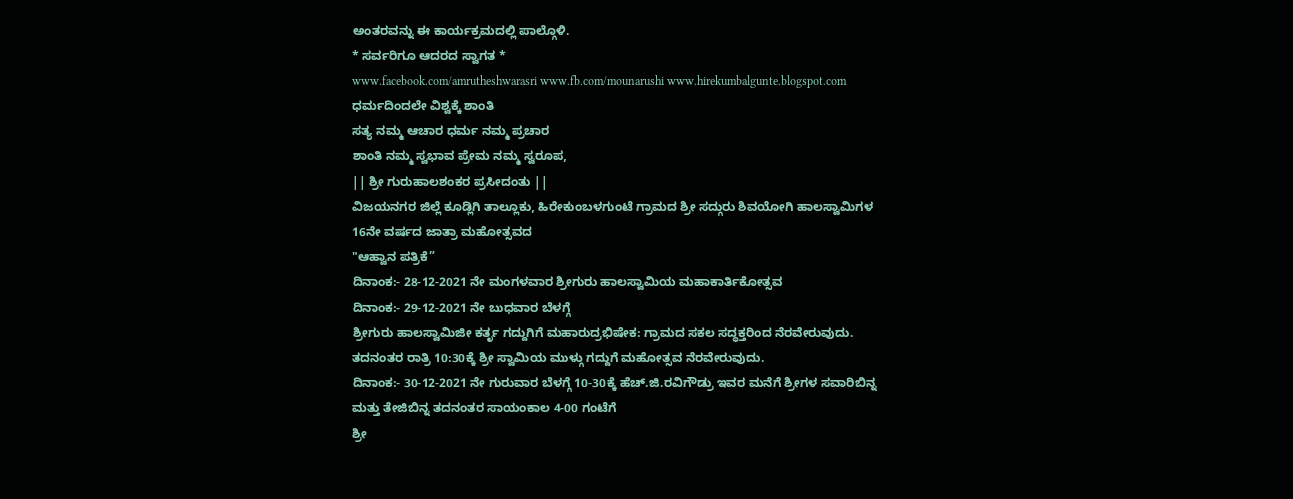ಅಂತರವನ್ನು ಈ ಕಾರ್ಯಕ್ರಮದಲ್ಲಿ ಪಾಲ್ಗೊಳಿ.
* ಸರ್ವರಿಗೂ ಆದರದ ಸ್ವಾಗತ *
www.facebook.com/amrutheshwarasri www.fb.com/mounarushi www.hirekumbalgunte.blogspot.com
ಧರ್ಮದಿಂದಲೇ ವಿಶ್ವಕ್ಕೆ ಶಾಂತಿ
ಸತ್ಯ ನಮ್ಮ ಆಚಾರ ಧರ್ಮ ನಮ್ಮ ಪ್ರಚಾರ
ಶಾಂತಿ ನಮ್ಮ ಸ್ವಭಾವ ಪ್ರೇಮ ನಮ್ಮ ಸ್ವರೂಪ,
|| ಶ್ರೀ ಗುರುಹಾಲಶಂಕರ ಪ್ರಸೀದಂತು ||
ವಿಜಯನಗರ ಜಿಲ್ಲೆ ಕೂಡ್ಲಿಗಿ ತಾಲ್ಲೂಕು, ಹಿರೇಕುಂಬಳಗುಂಟೆ ಗ್ರಾಮದ ಶ್ರೀ ಸದ್ಗುರು ಶಿವಯೋಗಿ ಹಾಲಸ್ವಾಮಿಗಳ 16ನೇ ವರ್ಷದ ಜಾತ್ರಾ ಮಹೋತ್ಸವದ
"ಆಹ್ವಾನ ಪತ್ರಿಕೆ”
ದಿನಾಂಕ:- 28-12-2021 ನೇ ಮಂಗಳವಾರ ಶ್ರೀಗುರು ಹಾಲಸ್ವಾಮಿಯ ಮಹಾಕಾರ್ತಿಕೋತ್ಸವ
ದಿನಾಂಕ:- 29-12-2021 ನೇ ಬುಧವಾರ ಬೆಳಗ್ಗೆ
ಶ್ರೀಗುರು ಹಾಲಸ್ವಾಮಿಜೀ ಕರ್ತೃ ಗದ್ದುಗಿಗೆ ಮಹಾರುದ್ರಭಿಷೇಕ: ಗ್ರಾಮದ ಸಕಲ ಸದ್ಧಕ್ತರಿಂದ ನೆರವೇರುವುದು. ತದನಂತರ ರಾತ್ರಿ 10:30ಕ್ಕೆ ಶ್ರೀ ಸ್ವಾಮಿಯ ಮುಳ್ಗು ಗದ್ದುಗೆ ಮಹೋತ್ಸವ ನೆರವೇರುವುದು.
ದಿನಾಂಕ:- 30-12-2021 ನೇ ಗುರುವಾರ ಬೆಳಗ್ಗೆ 10-30ಕ್ಕೆ ಹೆಚ್.ಜಿ.ರವಿಗೌಡ್ರು ಇವರ ಮನೆಗೆ ಶ್ರೀಗಳ ಸವಾರಿಬಿನ್ನ ಮತ್ತು ತೇಜಿಬಿನ್ನ ತದನಂತರ ಸಾಯಂಕಾಲ 4-00 ಗಂಟೆಗೆ
ಶ್ರೀ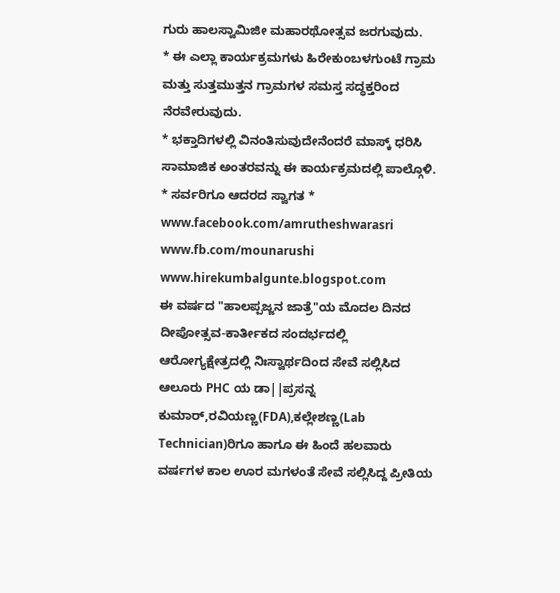ಗುರು ಹಾಲಸ್ವಾಮಿಜೀ ಮಹಾರಥೋತ್ಸವ ಜರಗುವುದು.
* ಈ ಎಲ್ಲಾ ಕಾರ್ಯಕ್ರಮಗಳು ಹಿರೇಕುಂಬಳಗುಂಟೆ ಗ್ರಾಮ ಮತ್ತು ಸುತ್ತಮುತ್ತನ ಗ್ರಾಮಗಳ ಸಮಸ್ತ ಸದ್ಧಕ್ತರಿಂದ ನೆರವೇರುವುದು.
* ಭಕ್ತಾದಿಗಳಲ್ಲಿ ವಿನಂತಿಸುವುದೇನೆಂದರೆ ಮಾಸ್ಕ್ ಧರಿಸಿ
ಸಾಮಾಜಿಕ ಅಂತರವನ್ನು ಈ ಕಾರ್ಯಕ್ರಮದಲ್ಲಿ ಪಾಲ್ಗೊಳಿ.
* ಸರ್ವರಿಗೂ ಆದರದ ಸ್ವಾಗತ *
www.facebook.com/amrutheshwarasri www.fb.com/mounarushi www.hirekumbalgunte.blogspot.com
ಈ ವರ್ಷದ "ಹಾಲಪ್ಪಜ್ಜನ ಜಾತ್ರೆ"ಯ ಮೊದಲ ದಿನದ ದೀಪೋತ್ಸವ-ಕಾರ್ತೀಕದ ಸಂದರ್ಭದಲ್ಲಿ ಆರೋಗ್ಯಕ್ಷೇತ್ರದಲ್ಲಿ ನಿಃಸ್ವಾರ್ಥದಿಂದ ಸೇವೆ ಸಲ್ಲಿಸಿದ ಆಲೂರು PHC ಯ ಡಾ||ಪ್ರಸನ್ನ ಕುಮಾರ್,ರವಿಯಣ್ಣ(FDA),ಕಲ್ಲೇಶಣ್ಣ(Lab Technician)ರಿಗೂ ಹಾಗೂ ಈ ಹಿಂದೆ ಹಲವಾರು ವರ್ಷಗಳ ಕಾಲ ಊರ ಮಗಳಂತೆ ಸೇವೆ ಸಲ್ಲಿಸಿದ್ದ ಪ್ರೀತಿಯ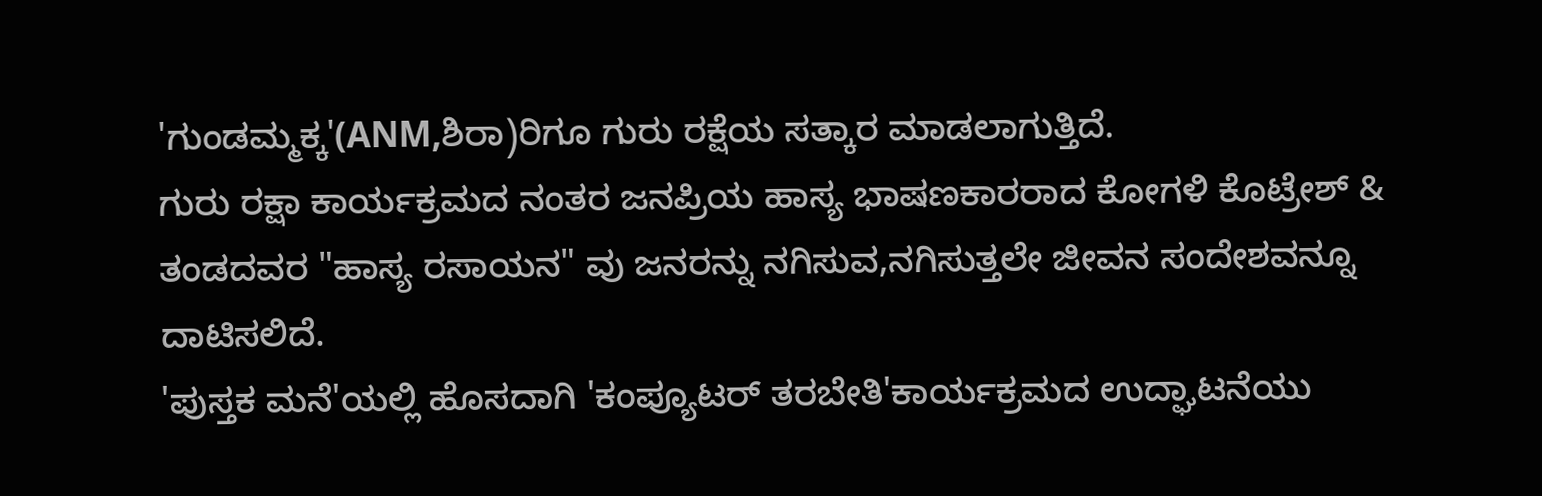'ಗುಂಡಮ್ಮಕ್ಕ'(ANM,ಶಿರಾ)ರಿಗೂ ಗುರು ರಕ್ಷೆಯ ಸತ್ಕಾರ ಮಾಡಲಾಗುತ್ತಿದೆ.
ಗುರು ರಕ್ಷಾ ಕಾರ್ಯಕ್ರಮದ ನಂತರ ಜನಪ್ರಿಯ ಹಾಸ್ಯ ಭಾಷಣಕಾರರಾದ ಕೋಗಳಿ ಕೊಟ್ರೇಶ್ & ತಂಡದವರ "ಹಾಸ್ಯ ರಸಾಯನ" ವು ಜನರನ್ನು ನಗಿಸುವ,ನಗಿಸುತ್ತಲೇ ಜೀವನ ಸಂದೇಶವನ್ನೂ ದಾಟಿಸಲಿದೆ.
'ಪುಸ್ತಕ ಮನೆ'ಯಲ್ಲಿ ಹೊಸದಾಗಿ 'ಕಂಪ್ಯೂಟರ್ ತರಬೇತಿ'ಕಾರ್ಯಕ್ರಮದ ಉದ್ಘಾಟನೆಯು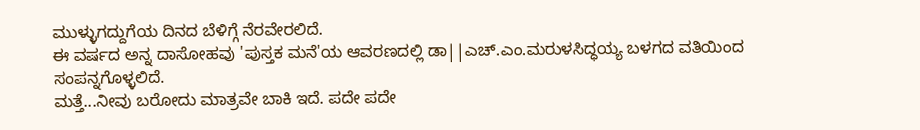ಮುಳ್ಳುಗದ್ದುಗೆಯ ದಿನದ ಬೆಳಿಗ್ಗೆ ನೆರವೇರಲಿದೆ.
ಈ ವರ್ಷದ ಅನ್ನ ದಾಸೋಹವು 'ಪುಸ್ತಕ ಮನೆ'ಯ ಆವರಣದಲ್ಲಿ ಡಾ||ಎಚ್.ಎಂ.ಮರುಳಸಿದ್ಧಯ್ಯ ಬಳಗದ ವತಿಯಿಂದ ಸಂಪನ್ನಗೊಳ್ಳಲಿದೆ.
ಮತ್ತೆ...ನೀವು ಬರೋದು ಮಾತ್ರವೇ ಬಾಕಿ ಇದೆ. ಪದೇ ಪದೇ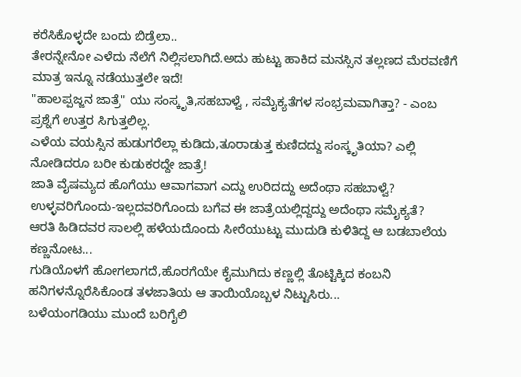ಕರೆಸಿಕೊಳ್ಳದೇ ಬಂದು ಬಿಡ್ರೆಲಾ..
ತೇರನ್ನೇನೋ ಎಳೆದು ನೆಲೆಗೆ ನಿಲ್ಲಿಸಲಾಗಿದೆ.ಅದು ಹುಟ್ಟು ಹಾಕಿದ ಮನಸ್ಸಿನ ತಲ್ಲಣದ ಮೆರವಣಿಗೆ ಮಾತ್ರ ಇನ್ನೂ ನಡೆಯುತ್ತಲೇ ಇದೆ!
"ಹಾಲಪ್ಪಜ್ಜನ ಜಾತ್ರೆ" ಯು ಸಂಸ್ಕೃತಿ,ಸಹಬಾಳ್ವೆ , ಸಮೈಕ್ಯತೆಗಳ ಸಂಭ್ರಮವಾಗಿತ್ತಾ? - ಎಂಬ ಪ್ರಶ್ನೆಗೆ ಉತ್ತರ ಸಿಗುತ್ತಲಿಲ್ಲ.
ಎಳೆಯ ವಯಸ್ಸಿನ ಹುಡುಗರೆಲ್ಲಾ ಕುಡಿದು,ತೂರಾಡುತ್ತ ಕುಣಿದದ್ದು ಸಂಸ್ಕೃತಿಯಾ? ಎಲ್ಲಿ ನೋಡಿದರೂ ಬರೀ ಕುಡುಕರದ್ದೇ ಜಾತ್ರೆ!
ಜಾತಿ ವೈಷಮ್ಯದ ಹೊಗೆಯು ಆವಾಗವಾಗ ಎದ್ದು ಉರಿದದ್ದು ಅದೆಂಥಾ ಸಹಬಾಳ್ವೆ?
ಉಳ್ಳವರಿಗೊಂದು-ಇಲ್ಲದವರಿಗೊಂದು ಬಗೆವ ಈ ಜಾತ್ರೆಯಲ್ಲಿದ್ದದ್ದು ಅದೆಂಥಾ ಸಮೈಕ್ಯತೆ?
ಆರತಿ ಹಿಡಿದವರ ಸಾಲಲ್ಲಿ ಹಳೆಯದೊಂದು ಸೀರೆಯುಟ್ಟು ಮುದುಡಿ ಕುಳಿತಿದ್ದ ಆ ಬಡಬಾಲೆಯ ಕಣ್ಣನೋಟ...
ಗುಡಿಯೊಳಗೆ ಹೋಗಲಾಗದೆ,ಹೊರಗೆಯೇ ಕೈಮುಗಿದು ಕಣ್ಣಲ್ಲಿ ತೊಟ್ಟಿಕ್ಕಿದ ಕಂಬನಿ ಹನಿಗಳನ್ನೊರೆಸಿಕೊಂಡ ತಳಜಾತಿಯ ಆ ತಾಯಿಯೊಬ್ಬಳ ನಿಟ್ಟುಸಿರು...
ಬಳೆಯಂಗಡಿಯು ಮುಂದೆ ಬರಿಗೈಲಿ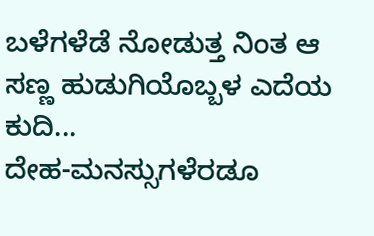ಬಳೆಗಳೆಡೆ ನೋಡುತ್ತ ನಿಂತ ಆ ಸಣ್ಣ ಹುಡುಗಿಯೊಬ್ಬಳ ಎದೆಯ ಕುದಿ...
ದೇಹ-ಮನಸ್ಸುಗಳೆರಡೂ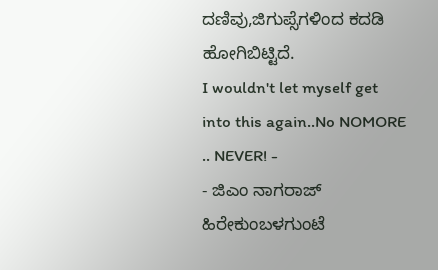ದಣಿವು,ಜಿಗುಪ್ಸೆಗಳಿಂದ ಕದಡಿ ಹೋಗಿಬಿಟ್ಟಿದೆ.
I wouldn't let myself get into this again..No NOMORE .. NEVER! -
- ಜಿಎಂ ನಾಗರಾಜ್
ಹಿರೇಕುಂಬಳಗುಂಟೆ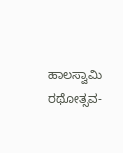ಹಾಲಸ್ವಾಮಿ ರಥೋತ್ಸವ-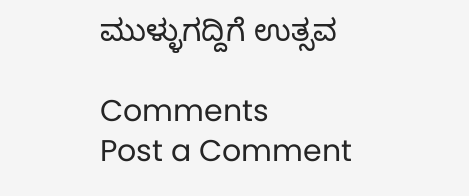ಮುಳ್ಳುಗದ್ದಿಗೆ ಉತ್ಸವ

Comments
Post a Comment